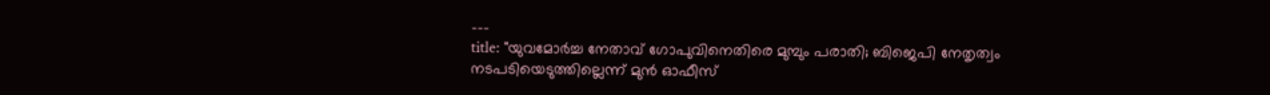---
title: "യുവമോർച്ച നേതാവ് ഗോപുവിനെതിരെ മുമ്പും പരാതി; ബിജെപി നേതൃത്വം നടപടിയെടുത്തില്ലെന്ന് മുൻ ഓഫീസ്‌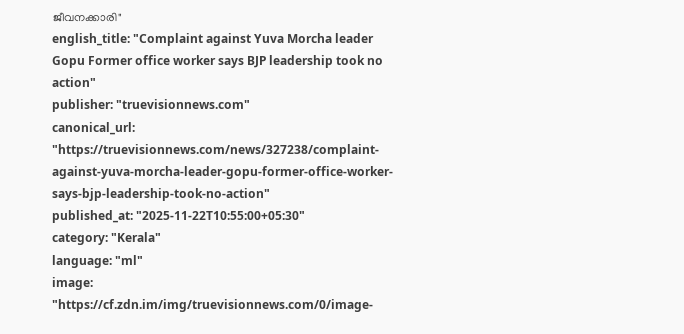ജീവനക്കാരി"
english_title: "Complaint against Yuva Morcha leader Gopu Former office worker says BJP leadership took no action"
publisher: "truevisionnews.com"
canonical_url: "https://truevisionnews.com/news/327238/complaint-against-yuva-morcha-leader-gopu-former-office-worker-says-bjp-leadership-took-no-action"
published_at: "2025-11-22T10:55:00+05:30"
category: "Kerala"
language: "ml"
image: "https://cf.zdn.im/img/truevisionnews.com/0/image-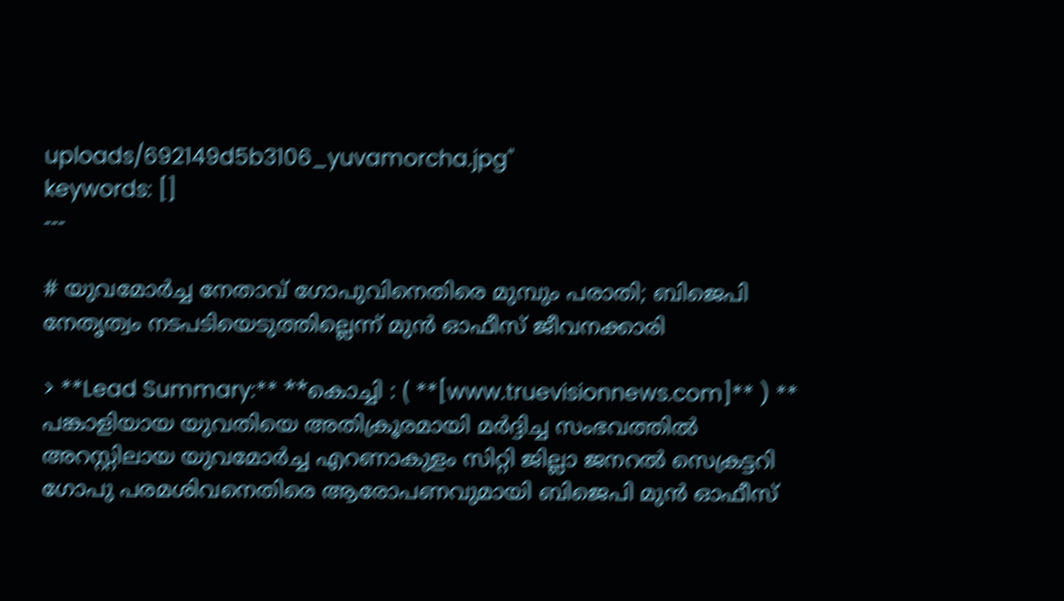uploads/692149d5b3106_yuvamorcha.jpg"
keywords: []
---

# യുവമോർച്ച നേതാവ് ഗോപുവിനെതിരെ മുമ്പും പരാതി; ബിജെപി നേതൃത്വം നടപടിയെടുത്തില്ലെന്ന് മുൻ ഓഫീസ്‌ ജീവനക്കാരി

> **Lead Summary:** **കൊച്ചി : ( **[www.truevisionnews.com]** ) ** പങ്കാളിയായ യുവതിയെ അതിക്രൂരമായി മർദ്ദിച്ച സംഭവത്തിൽ അറസ്റ്റിലായ യുവമോർച്ച എറണാകുളം സിറ്റി ജില്ലാ ജനറൽ സെക്രട്ടറി ഗോപു പരമശിവനെതിരെ ആരോപണവുമായി ബിജെപി മുൻ ഓഫീസ്‌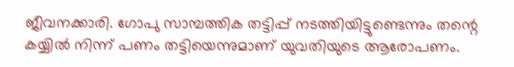ജീവനക്കാരി. ഗോപു സാമ്പത്തിക തട്ടിപ്പ് നടത്തിയി‍ട്ടുണ്ടെന്നും തന്റെ കയ്യിൽ നിന്ന് പണം തട്ടിയെന്നുമാണ് യുവതിയുടെ ആരോപണം.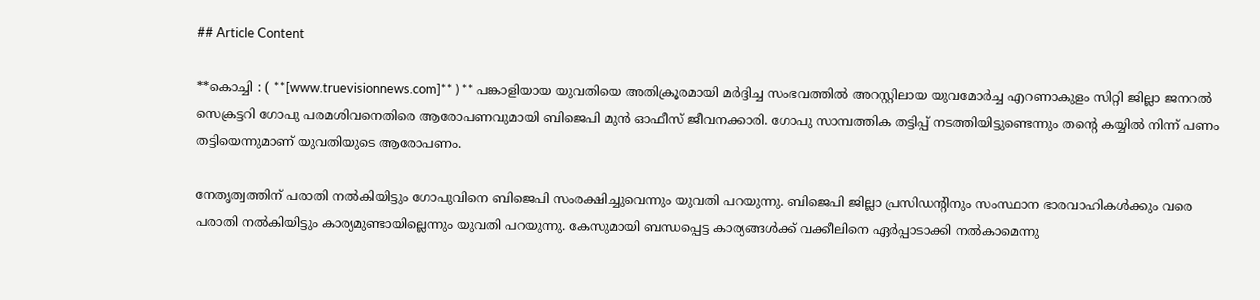## Article Content

**കൊച്ചി : ( **[www.truevisionnews.com]** ) ** പങ്കാളിയായ യുവതിയെ അതിക്രൂരമായി മർദ്ദിച്ച സംഭവത്തിൽ അറസ്റ്റിലായ യുവമോർച്ച എറണാകുളം സിറ്റി ജില്ലാ ജനറൽ സെക്രട്ടറി ഗോപു പരമശിവനെതിരെ ആരോപണവുമായി ബിജെപി മുൻ ഓഫീസ്‌ ജീവനക്കാരി. ഗോപു സാമ്പത്തിക തട്ടിപ്പ് നടത്തിയി‍ട്ടുണ്ടെന്നും തന്റെ കയ്യിൽ നിന്ന് പണം തട്ടിയെന്നുമാണ് യുവതിയുടെ ആരോപണം.

നേതൃത്വത്തിന് പരാതി നൽകിയിട്ടും ഗോപുവിനെ ബിജെപി സംരക്ഷിച്ചുവെന്നും യുവതി പറയുന്നു. ബിജെപി ജില്ലാ പ്രസിഡന്റിനും സംസ്ഥാന ഭാരവാഹികൾക്കും വരെ പരാതി നൽകിയിട്ടും കാര്യമുണ്ടായില്ലെന്നും യുവതി പറയുന്നു. കേസുമായി ബന്ധപ്പെട്ട കാര്യങ്ങൾക്ക് വക്കീലിനെ ഏർപ്പാടാക്കി നൽകാമെന്നു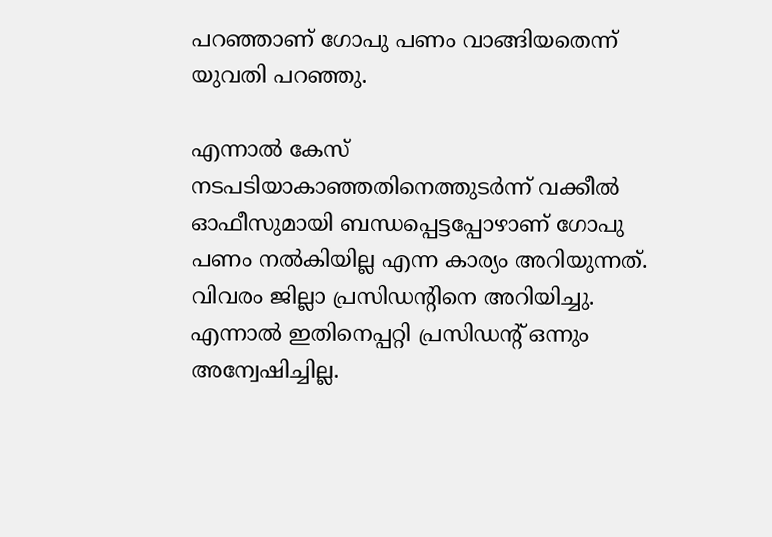പറഞ്ഞാണ് ഗോപു പണം വാങ്ങിയതെന്ന് യുവതി പറഞ്ഞു.

എന്നാൽ കേസ് നടപടിയാകാഞ്ഞതിനെത്തുടർന്ന് വക്കീൽ ഓഫീസുമായി ബന്ധപ്പെട്ടപ്പോഴാണ് ഗോപു പണം നൽകിയില്ല എന്ന കാര്യം അറിയുന്നത്. വിവരം ജില്ലാ പ്രസിഡന്റിനെ അറിയിച്ചു. എന്നാൽ ഇതിനെപ്പറ്റി പ്രസിഡന്റ് ഒന്നും അന്വേഷിച്ചില്ല.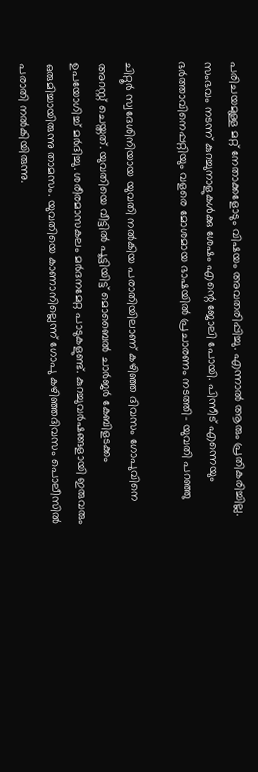പരിചയമുള്ള മറ്റ് നേതാക്കളോടും വിഷയം അവതരിപ്പിച്ചു. എന്നാൽ ആരും പ്രതികരിച്ചില്ല. സംഭവം നടന്ന് കുറച്ചുനാളുകൾക്കു ശേഷം എന്റെ ജോലി പോയി. പിന്നീട് എന്നെയും ഭർത്താവിനെപ്പറ്റിയും വളരെ മോശമായ ഭാഷയിൽ പ്രചാരണം നടത്തി- യുവതി പറഞ്ഞു

ചിറ്റൂർ സ്വദേശിനിയായ യുവതി നൽകിയ പരാതിയിലാണ് കഴിഞ്ഞ ദിവസം ഗോപുവിനെ അറസ്റ്റ് ചെയ്തത്. യുവതിയെ വീട്ടിൽ പൂട്ടിയിട്ട്‌ മൊബൈൽ ചാർജർ കേബിളടക്കം ഉപയോഗിച്ച് മർദിച്ചു. ശരീരമാസകലം മർദനമേറ്റ പാടുകളുണ്ട്‌. കുറച്ചുവർഷങ്ങളായി ഇരുവരും ഒരുമിച്ചായിരുന്നു താമസം. യുവതിയെ കാണാനില്ലെന്ന്‌ ഗോപു കഴിഞ്ഞദിവസം പൊലീസിൽ പരാതി നൽകിയിരുന്നു.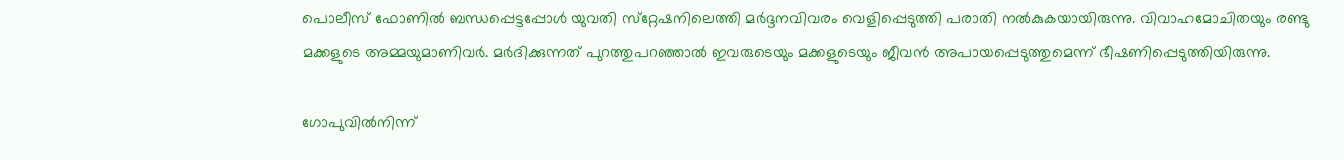പൊലീസ്‌ ഫോണിൽ ബന്ധപ്പെട്ടപ്പോൾ യുവതി സ്‌റ്റേഷനിലെത്തി മർദ്ദനവിവരം വെളിപ്പെടുത്തി പരാതി നൽകുകയായിരുന്നു. വിവാഹമോചിതയും രണ്ടു മക്കളുടെ അമ്മയുമാണിവർ. മർദിക്കുന്നത്‌ പുറത്തുപറഞ്ഞാൽ ഇവരുടെയും മക്കളുടെയും ജീവൻ അപായപ്പെടുത്തുമെന്ന്‌ ഭീഷണിപ്പെടുത്തിയിരുന്നു.

ഗോപുവിൽനിന്ന്‌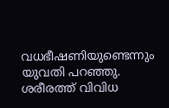വധഭീഷണിയുണ്ടെന്നും യുവതി പറഞ്ഞു. ശരീരത്ത്‌ വിവിധ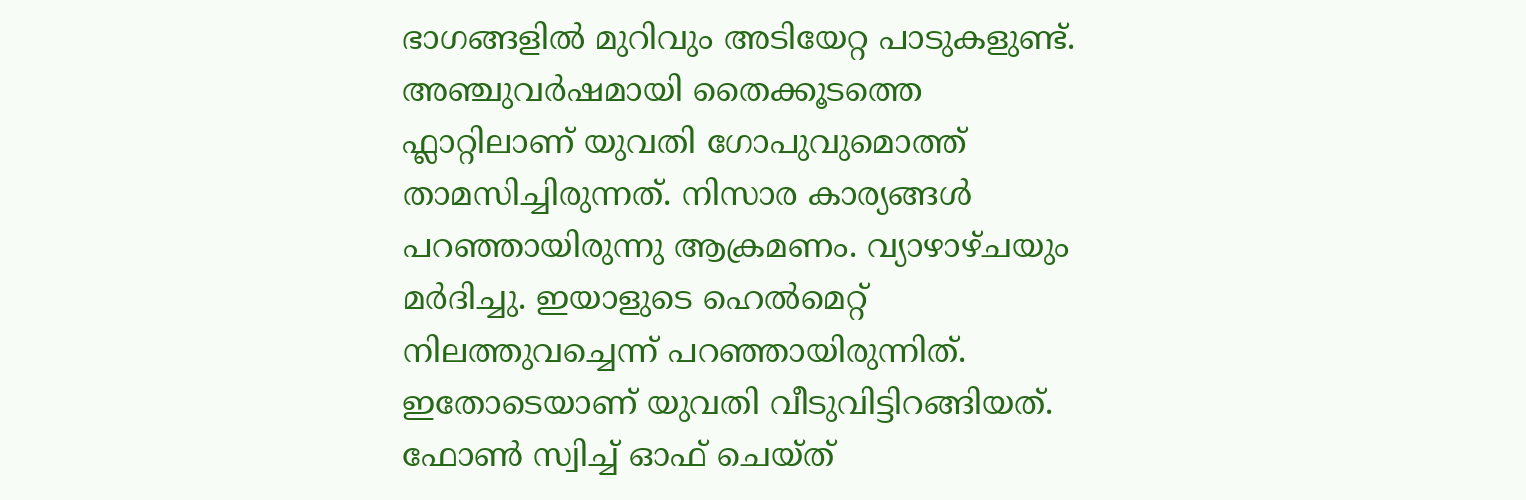ഭാഗങ്ങളിൽ മുറിവും അടിയേറ്റ പാടുകളുണ്ട്‌. അഞ്ചുവർഷമായി തൈക്കൂടത്തെ ഫ്ലാറ്റിലാണ്‌ യുവതി ഗോപുവുമൊത്ത്‌ താമസിച്ചിരുന്നത്‌. നിസാര കാര്യങ്ങൾ പറഞ്ഞായിരുന്നു ആക്രമണം. വ്യാഴാഴ്‌ചയും മർദിച്ചു. ഇയാളുടെ ഹെൽമെറ്റ്‌ നിലത്തുവച്ചെന്ന്‌ പറഞ്ഞായിരുന്നിത്‌. ഇതോടെയാണ്‌ യുവതി വീടുവിട്ടിറങ്ങിയത്‌. ഫോൺ സ്വിച്ച്‌ ഓഫ്‌ ചെയ്‌ത്‌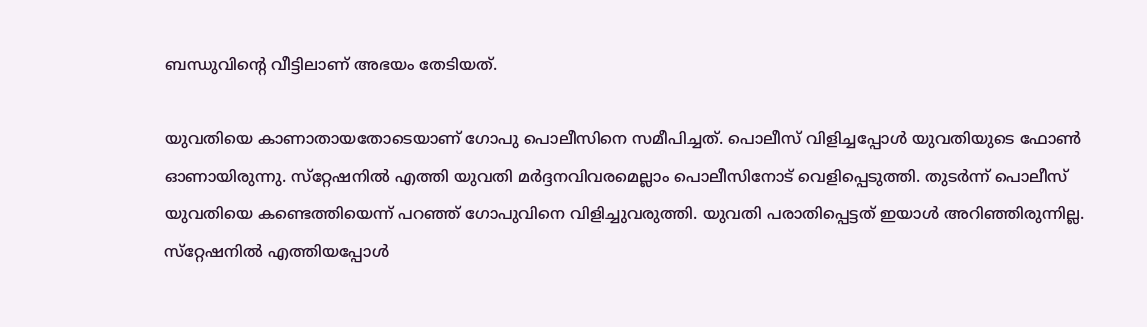ബന്ധുവിന്റെ വീട്ടിലാണ്‌ അഭയം തേടിയത്‌.

യുവതിയെ കാണാതായതോടെയാണ്‌ ഗോപു പൊലീസിനെ സമീപിച്ചത്‌. പൊലീസ്‌ വിളിച്ചപ്പോൾ യുവതിയുടെ ഫോൺ ഓണായിരുന്നു. സ്‌റ്റേഷനിൽ എത്തി യുവതി മർദ്ദനവിവരമെല്ലാം പൊലീസിനോട്‌ വെളിപ്പെടുത്തി. തുടർന്ന്‌ പൊലീസ്‌ യുവതിയെ കണ്ടെത്തിയെന്ന്‌ പറഞ്ഞ്‌ ഗോപുവിനെ വിളിച്ചുവരുത്തി. യുവതി പരാതിപ്പെട്ടത്‌ ഇയാൾ അറിഞ്ഞിരുന്നില്ല. സ്‌റ്റേഷനിൽ എത്തിയപ്പോൾ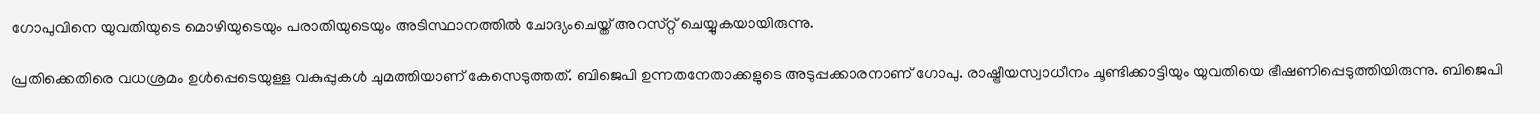ഗോപുവിനെ യുവതിയുടെ മൊഴിയുടെയും പരാതിയുടെയും അടിസ്ഥാനത്തിൽ ചോദ്യംചെയ്ത്‌ അറസ്‌റ്റ്‌ ചെയ്യുകയായിരുന്നു.

പ്രതിക്കെതിരെ വധശ്രമം ഉൾപ്പെടെയുള്ള വകുപ്പുകൾ ചുമത്തിയാണ്‌ കേസെടുത്തത്‌. ബിജെപി ഉന്നതനേതാക്കളുടെ അടുപ്പക്കാരനാണ്‌ ഗോപു. രാഷ്ട്രീയസ്വാധീനം ചൂണ്ടിക്കാട്ടിയും യുവതിയെ ഭീഷണിപ്പെടുത്തിയിരുന്നു. ബിജെപി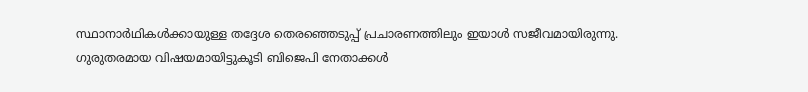സ്ഥാനാർഥികൾക്കായുള്ള തദ്ദേശ തെരഞ്ഞെടുപ്പ്‌ പ്രചാരണത്തിലും ഇയാൾ സജീവമായിരുന്നു. ഗുരുതരമായ വിഷയമായിട്ടുകൂടി ബിജെപി നേതാക്കൾ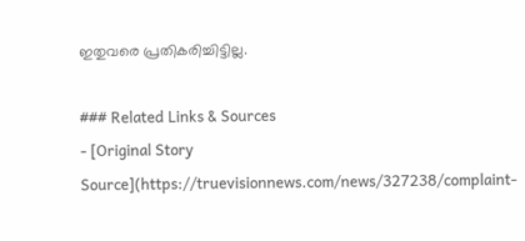ഇതുവരെ പ്രതികരിച്ചിട്ടില്ല.

### Related Links & Sources
- [Original Story Source](https://truevisionnews.com/news/327238/complaint-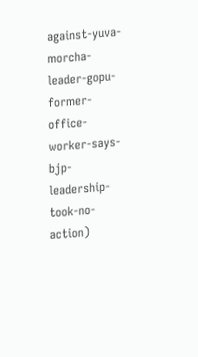against-yuva-morcha-leader-gopu-former-office-worker-says-bjp-leadership-took-no-action)